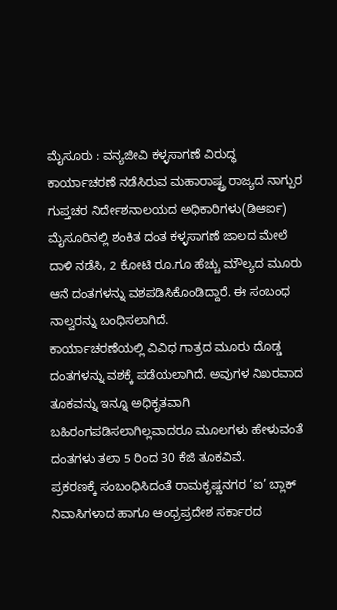ಮೈಸೂರು : ವನ್ಯಜೀವಿ ಕಳ್ಳಸಾಗಣೆ ವಿರುದ್ಧ ಕಾರ್ಯಾಚರಣೆ ನಡೆಸಿರುವ ಮಹಾರಾಷ್ಟ್ರ ರಾಜ್ಯದ ನಾಗ್ಪುರ ಗುಪ್ತಚರ ನಿರ್ದೇಶನಾಲಯದ ಅಧಿಕಾರಿಗಳು(ಡಿಆರ್ಐ) ಮೈಸೂರಿನಲ್ಲಿ ಶಂಕಿತ ದಂತ ಕಳ್ಳಸಾಗಣೆ ಜಾಲದ ಮೇಲೆ ದಾಳಿ ನಡೆಸಿ, 2 ಕೋಟಿ ರೂ.ಗೂ ಹೆಚ್ಚು ಮೌಲ್ಯದ ಮೂರು ಆನೆ ದಂತಗಳನ್ನು ವಶಪಡಿಸಿಕೊಂಡಿದ್ದಾರೆ. ಈ ಸಂಬಂಧ ನಾಲ್ವರನ್ನು ಬಂಧಿಸಲಾಗಿದೆ.
ಕಾರ್ಯಾಚರಣೆಯಲ್ಲಿ ವಿವಿಧ ಗಾತ್ರದ ಮೂರು ದೊಡ್ಡ ದಂತಗಳನ್ನು ವಶಕ್ಕೆ ಪಡೆಯಲಾಗಿದೆ. ಅವುಗಳ ನಿಖರವಾದ ತೂಕವನ್ನು ಇನ್ನೂ ಅಧಿಕೃತವಾಗಿ ಬಹಿರಂಗಪಡಿಸಲಾಗಿಲ್ಲವಾದರೂ ಮೂಲಗಳು ಹೇಳುವಂತೆ ದಂತಗಳು ತಲಾ 5 ರಿಂದ 30 ಕೆಜಿ ತೂಕವಿವೆ.
ಪ್ರಕರಣಕ್ಕೆ ಸಂಬಂಧಿಸಿದಂತೆ ರಾಮಕೃಷ್ಣನಗರ ‘ಐ’ ಬ್ಲಾಕ್ ನಿವಾಸಿಗಳಾದ ಹಾಗೂ ಆಂಧ್ರಪ್ರದೇಶ ಸರ್ಕಾರದ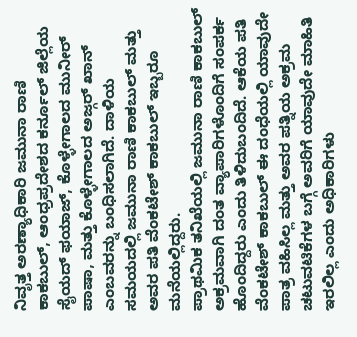ನಿವೃತ್ತ ಅರಣ್ಯಾಧಿಕಾರಿ ಜಮುನಾ ರಾಣಿ ಕಾಕಬುಲ್, ಆಂಧ್ರಪ್ರದೇಶದ ಕರ್ನೂಲ್ ಜಿಲ್ಲೆಯ ಸೈಯದ್ ಫಯಾಜ್, ಕೊಳ್ಳೇಗಾಲದ ಮುನೀರ್ ಪಾಷಾ, ಮತ್ತು ಕೊಳ್ಳೇಗಾಲದ ಅಜ್ಗರ್ ಖಾನ್ ಎಂಬವರನ್ನು ಬಂಧಿಸಲಾಗಿದೆ. ದಾಳಿಯ ಸಮಯದಲ್ಲಿ ಜಮುನಾ ರಾಣಿ ಕಾಕಬುಲ್ ಮತ್ತು ಅವರ ಪತಿ ವೆಂಕಟೇಶ್ ಕಾಕಬುಲ್ ಇಬ್ಬರೂ ಮನೆಯಲ್ಲಿದ್ದರು.
ಪ್ರಾಥಮಿಕ ತನಿಖೆಯಲ್ಲಿ ಜಮುನಾ ರಾಣಿ ಕಾಕಬುಲ್ ಅಕ್ರಮವಾಗಿ ದಂತ ವ್ಯಾಪಾರಿಗಳೊಂದಿಗೆ ಸಂಪರ್ಕ ಹೊಂದಿದ್ದರು ಎಂದು ತಿಳಿದುಬಂದಿದೆ. ಆಕೆಯ ಪತಿ ವೆಂಕಟೇಶ್ ಕಾಕಬುಲ್ ಈ ದಂಧೆಯಲ್ಲಿ ಯಾವುದೇ ಪಾತ್ರ ವಹಿಸಿಲ್ಲ ಮತ್ತು ಅವರ ಪತ್ನಿಯ ಅಕ್ರಮ ಚಟುವಟಿಕೆಗಳ ಬಗ್ಗೆ ಅವರಿಗೆ ಯಾವುದೇ ಮಾಹಿತಿ ಇರಲಿಲ್ಲ ಎಂದು ಅಧಿಕಾರಿಗಳು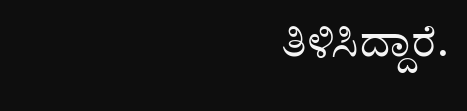ತಿಳಿಸಿದ್ದಾರೆ.